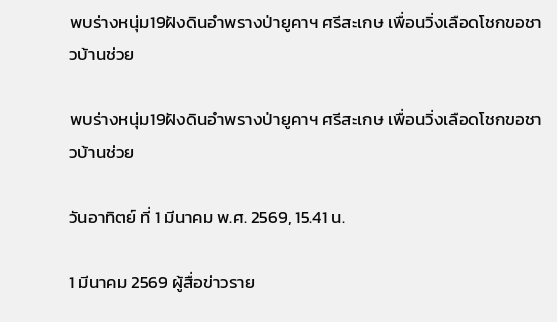พบร่างหนุ่ม19ฝังดินอำพรางป่ายูคาฯ ศรีสะเกษ เพื่อนวิ่งเลือดโชกขอชาวบ้านช่วย

พบร่างหนุ่ม19ฝังดินอำพรางป่ายูคาฯ ศรีสะเกษ เพื่อนวิ่งเลือดโชกขอชาวบ้านช่วย

วันอาทิตย์ ที่ 1 มีนาคม พ.ศ. 2569, 15.41 น.

1 มีนาคม 2569 ผู้สื่อข่าวราย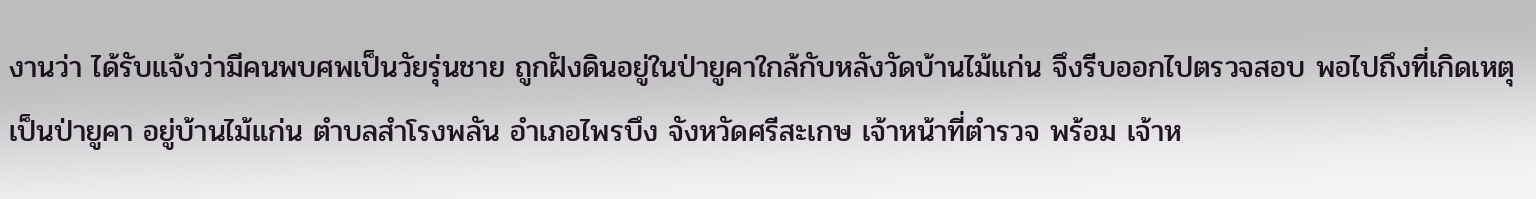งานว่า ได้รับแจ้งว่ามีคนพบศพเป็นวัยรุ่นชาย ถูกฝังดินอยู่ในป่ายูคาใกล้กับหลังวัดบ้านไม้แก่น จึงรีบออกไปตรวจสอบ พอไปถึงที่เกิดเหตุเป็นป่ายูคา อยู่บ้านไม้แก่น ตำบลสำโรงพลัน อำเภอไพรบึง จังหวัดศรีสะเกษ เจ้าหน้าที่ตำรวจ พร้อม เจ้าห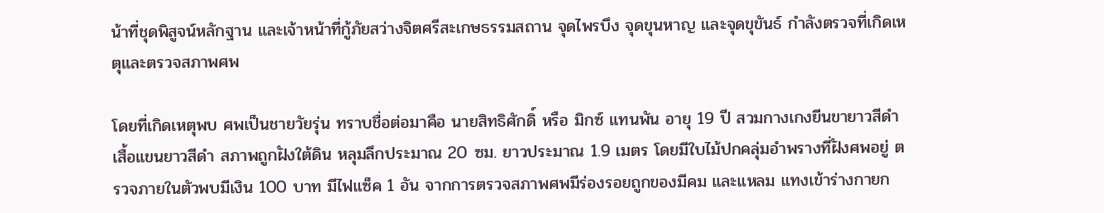น้าที่ชุดพิสูจน์หลักฐาน และเจ้าหน้าที่กู้ภัยสว่างจิตศรีสะเกษธรรมสถาน จุดไพรบึง จุดขุนหาญ และจุดขุขันธ์ กำลังตรวจที่เกิดเหตุและตรวจสภาพศพ

โดยที่เกิดเหตุพบ ศพเป็นชายวัยรุ่น ทราบชื่อต่อมาคือ นายสิทธิศักดิ์ หรือ มิกซ์ แทนพัน อายุ 19 ปี สวมกางเกงยีนขายาวสีดำ เสื้อแขนยาวสีดำ สภาพถูกฝังใต้ดิน หลุมลึกประมาณ 20 ซม. ยาวประมาณ 1.9 เมตร โดยมีใบไม้ปกคลุ่มอำพรางที่ฝังศพอยู่ ตรวจภายในตัวพบมีเงิน 100 บาท มีไฟแซ็ค 1 อัน จากการตรวจสภาพศพมีร่องรอยถูกของมีคม และแหลม แทงเข้าร่างกายก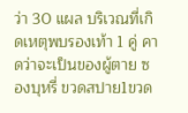ว่า 30 แผล บริเวณที่เกิดเหตุพบรองเท้า 1 คู่ คาดว่าจะเป็นของผู้ตาย ซองบุหรี่ ขวดสปาย1ขวด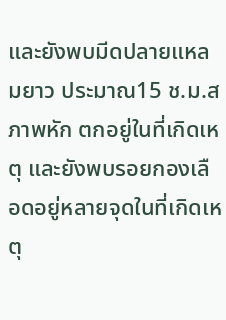และยังพบมีดปลายแหลมยาว ประมาณ15 ช.ม.สภาพหัก ตกอยู่ในที่เกิดเหตุ และยังพบรอยกองเลือดอยู่หลายจุดในที่เกิดเหตุ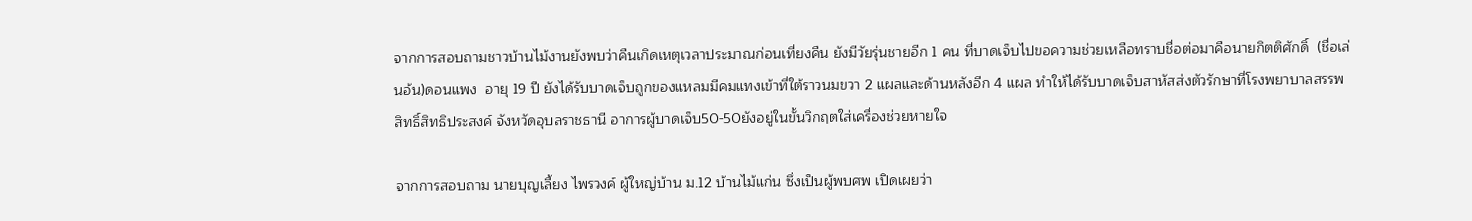จากการสอบถามชาวบ้านไม้งานยังพบว่าคืนเกิดเหตุเวลาประมาณก่อนเที่ยงคืน ยังมีวัยรุ่นชายอีก 1 คน ที่บาดเจ็บไปขอความช่วยเหลือทราบชื่อต่อมาคือนายกิตติศักดิ์  (ชื่อเล่นอ้น)ดอนแพง  อายุ 19 ปี ยังได้รับบาดเจ็บถูกของแหลมมีคมแทงเข้าที่ใต้ราวนมขวา 2 แผลและด้านหลังอีก 4 แผล ทำให้ได้รับบาดเจ็บสาหัสส่งตัวรักษาที่โรงพยาบาลสรรพสิทธิ์สิทธิประสงค์ จังหวัดอุบลราชธานี อาการผู้บาดเจ็บ50-50ยังอยู่ในขั้นวิกฤตใส่เครื่องช่วยหายใจ

จากการสอบถาม นายบุญเลี้ยง ไพรวงค์ ผู้ใหญ่บ้าน ม.12 บ้านไม้แก่น ซึ่งเป็นผู้พบศพ เปิดเผยว่า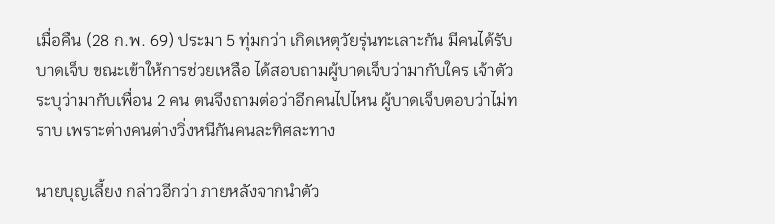เมื่อคืน (28 ก.พ. 69) ประมา 5 ทุ่มกว่า เกิดเหตุวัยรุ่นทะเลาะกัน มีคนได้รับบาดเจ็บ ขณะเข้าให้การช่วยเหลือ ได้สอบถามผู้บาดเจ็บว่ามากับใคร เจ้าตัวระบุว่ามากับเพื่อน 2 คน ตนจึงถามต่อว่าอีกคนไปไหน ผู้บาดเจ็บตอบว่าไม่ทราบ เพราะต่างคนต่างวิ่งหนีกันคนละทิศละทาง

นายบุญเลี้ยง กล่าวอีกว่า ภายหลังจากนำตัว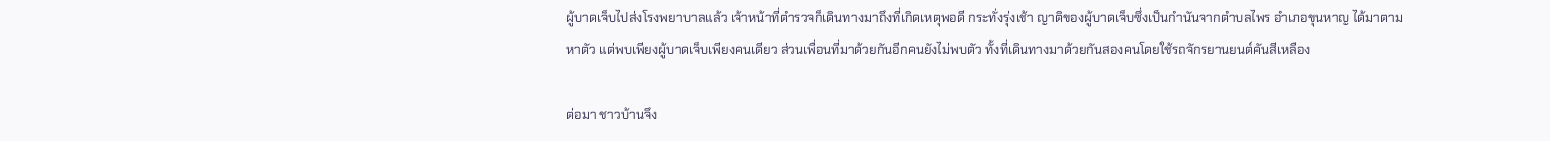ผู้บาดเจ็บไปส่งโรงพยาบาลแล้ว เจ้าหน้าที่ตำรวจก็เดินทางมาถึงที่เกิดเหตุพอดี กระทั่งรุ่งเช้า ญาติของผู้บาดเจ็บซึ่งเป็นกำนันจากตำบลไพร อำเภอขุนหาญ ได้มาตามหาตัว แต่พบเพียงผู้บาดเจ็บเพียงคนเดียว ส่วนเพื่อนที่มาด้วยกันอีกคนยังไม่พบตัว ทั้งที่เดินทางมาด้วยกันสองคนโดยใช้รถจักรยานยนต์คันสีเหลือง

ต่อมา ชาวบ้านจึง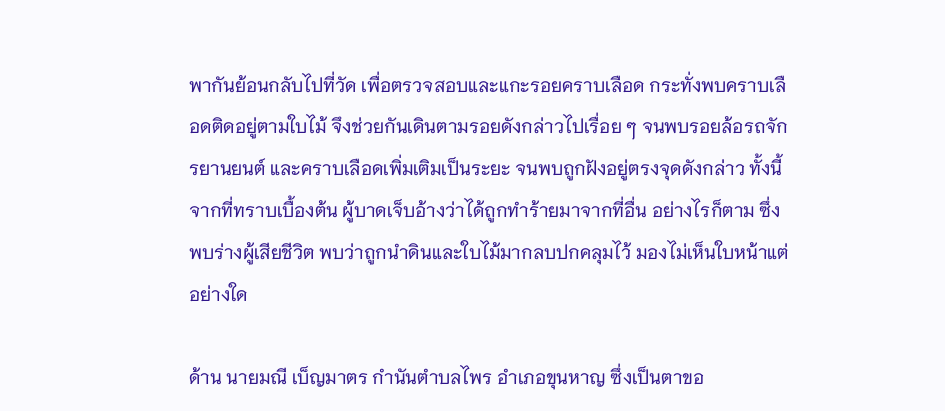พากันย้อนกลับไปที่วัด เพื่อตรวจสอบและแกะรอยคราบเลือด กระทั่งพบคราบเลือดติดอยู่ตามใบไม้ จึงช่วยกันเดินตามรอยดังกล่าวไปเรื่อย ๆ จนพบรอยล้อรถจักรยานยนต์ และคราบเลือดเพิ่มเติมเป็นระยะ จนพบถูกฝังอยู่ตรงจุดดังกล่าว ทั้งนี้ จากที่ทราบเบื้องต้น ผู้บาดเจ็บอ้างว่าได้ถูกทำร้ายมาจากที่อื่น อย่างไรก็ตาม ซึ่งพบร่างผู้เสียชีวิต พบว่าถูกนำดินและใบไม้มากลบปกคลุมไว้ มองไม่เห็นใบหน้าแต่อย่างใด

ด้าน นายมณี เบ็ญมาตร กำนันตำบลไพร อำเภอขุนหาญ ซึ่งเป็นตาขอ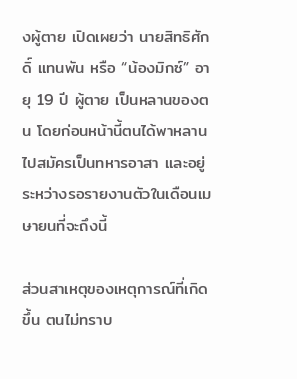งผู้ตาย เปิดเผยว่า นายสิทธิศักดิ์ แทนพัน หรือ “น้องมิกซ์” อายุ 19 ปี ผู้ตาย เป็นหลานของตน โดยก่อนหน้านี้ตนได้พาหลานไปสมัครเป็นทหารอาสา และอยู่ระหว่างรอรายงานตัวในเดือนเมษายนที่จะถึงนี้

ส่วนสาเหตุของเหตุการณ์ที่เกิดขึ้น ตนไม่ทราบ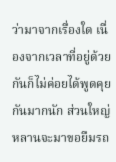ว่ามาจากเรื่องใด เนื่องจากเวลาที่อยู่ด้วยกันก็ไม่ค่อยได้พูดคุยกันมากนัก ส่วนใหญ่หลานจะมาขอยืมรถ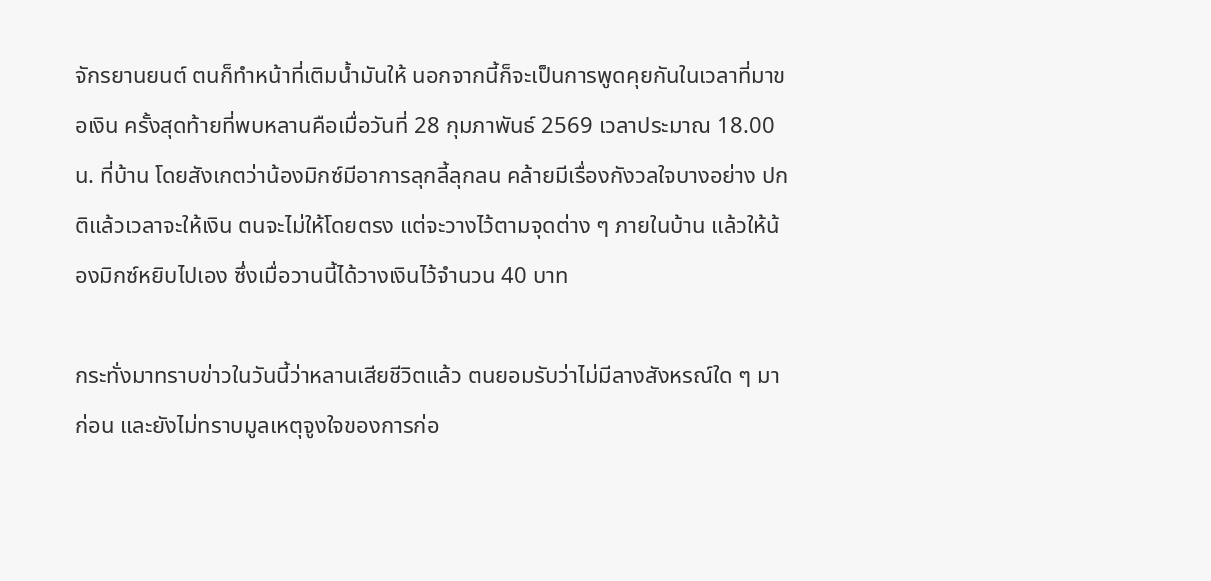จักรยานยนต์ ตนก็ทำหน้าที่เติมน้ำมันให้ นอกจากนี้ก็จะเป็นการพูดคุยกันในเวลาที่มาขอเงิน ครั้งสุดท้ายที่พบหลานคือเมื่อวันที่ 28 กุมภาพันธ์ 2569 เวลาประมาณ 18.00 น. ที่บ้าน โดยสังเกตว่าน้องมิกซ์มีอาการลุกลี้ลุกลน คล้ายมีเรื่องกังวลใจบางอย่าง ปกติแล้วเวลาจะให้เงิน ตนจะไม่ให้โดยตรง แต่จะวางไว้ตามจุดต่าง ๆ ภายในบ้าน แล้วให้น้องมิกซ์หยิบไปเอง ซึ่งเมื่อวานนี้ได้วางเงินไว้จำนวน 40 บาท

กระทั่งมาทราบข่าวในวันนี้ว่าหลานเสียชีวิตแล้ว ตนยอมรับว่าไม่มีลางสังหรณ์ใด ๆ มาก่อน และยังไม่ทราบมูลเหตุจูงใจของการก่อ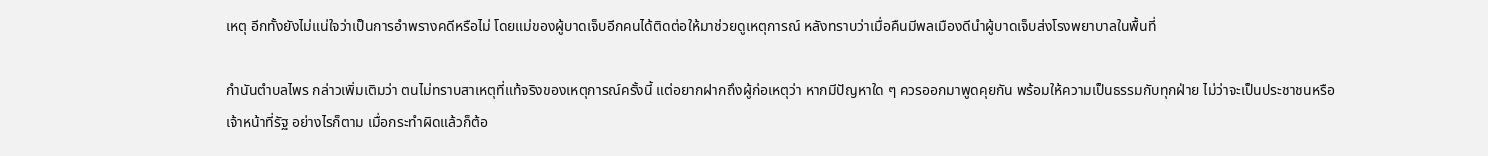เหตุ อีกทั้งยังไม่แน่ใจว่าเป็นการอำพรางคดีหรือไม่ โดยแม่ของผู้บาดเจ็บอีกคนได้ติดต่อให้มาช่วยดูเหตุการณ์ หลังทราบว่าเมื่อคืนมีพลเมืองดีนำผู้บาดเจ็บส่งโรงพยาบาลในพื้นที่

กำนันตำบลไพร กล่าวเพิ่มเติมว่า ตนไม่ทราบสาเหตุที่แท้จริงของเหตุการณ์ครั้งนี้ แต่อยากฝากถึงผู้ก่อเหตุว่า หากมีปัญหาใด ๆ ควรออกมาพูดคุยกัน พร้อมให้ความเป็นธรรมกับทุกฝ่าย ไม่ว่าจะเป็นประชาชนหรือเจ้าหน้าที่รัฐ อย่างไรก็ตาม เมื่อกระทำผิดแล้วก็ต้อ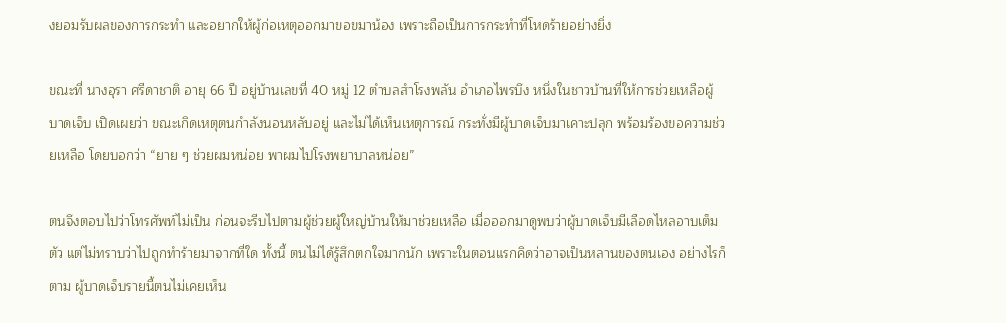งยอมรับผลของการกระทำ และอยากให้ผู้ก่อเหตุออกมาขอขมาน้อง เพราะถือเป็นการกระทำที่โหดร้ายอย่างยิ่ง

ขณะที่ นางอุรา ศรีดาชาติ อายุ 66 ปี อยู่บ้านเลขที่ 40 หมู่ 12 ตำบลสำโรงพลัน อำเภอไพรบึง หนึ่งในชาวบ้านที่ให้การช่วยเหลือผู้บาดเจ็บ เปิดเผยว่า ขณะเกิดเหตุตนกำลังนอนหลับอยู่ และไม่ได้เห็นเหตุการณ์ กระทั่งมีผู้บาดเจ็บมาเคาะปลุก พร้อมร้องขอความช่วยเหลือ โดยบอกว่า “ยาย ๆ ช่วยผมหน่อย พาผมไปโรงพยาบาลหน่อย”

ตนจึงตอบไปว่าโทรศัพท์ไม่เป็น ก่อนจะรีบไปตามผู้ช่วยผู้ใหญ่บ้านให้มาช่วยเหลือ เมื่อออกมาดูพบว่าผู้บาดเจ็บมีเลือดไหลอาบเต็มตัว แต่ไม่ทราบว่าไปถูกทำร้ายมาจากที่ใด ทั้งนี้ ตนไม่ได้รู้สึกตกใจมากนัก เพราะในตอนแรกคิดว่าอาจเป็นหลานของตนเอง อย่างไรก็ตาม ผู้บาดเจ็บรายนี้ตนไม่เคยเห็น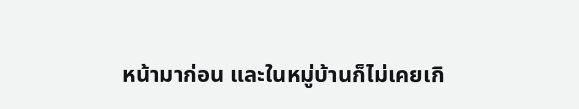หน้ามาก่อน และในหมู่บ้านก็ไม่เคยเกิ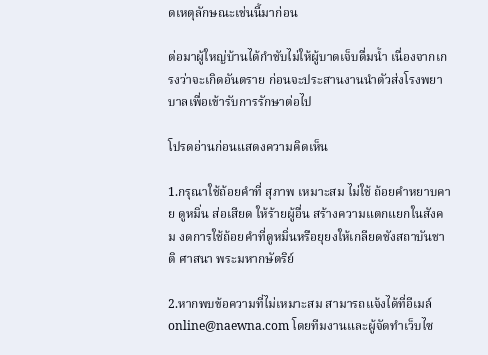ดเหตุลักษณะเช่นนี้มาก่อน

ต่อมาผู้ใหญ่บ้านได้กำชับไม่ให้ผู้บาดเจ็บดื่มน้ำ เนื่องจากเกรงว่าจะเกิดอันตราย ก่อนจะประสานงานนำตัวส่งโรงพยาบาลเพื่อเข้ารับการรักษาต่อไป

โปรดอ่านก่อนแสดงความคิดเห็น

1.กรุณาใช้ถ้อยคำที่ สุภาพ เหมาะสม ไม่ใช้ ถ้อยคำหยาบคาย ดูหมิ่น ส่อเสียด ให้ร้ายผู้อื่น สร้างความแตกแยกในสังคม งดการใช้ถ้อยคำที่ดูหมิ่นหรือยุยงให้เกลียดชังสถาบันชาติ ศาสนา พระมหากษัตริย์

2.หากพบข้อความที่ไม่เหมาะสม สามารถแจ้งได้ที่อีเมล์ online@naewna.com โดยทีมงานและผู้จัดทำเว็บไซ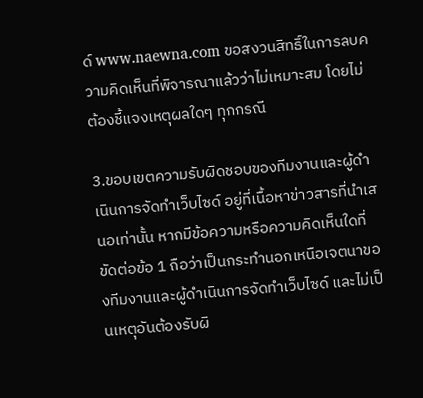ด์ www.naewna.com ขอสงวนสิทธิ์ในการลบความคิดเห็นที่พิจารณาแล้วว่าไม่เหมาะสม โดยไม่ต้องชี้แจงเหตุผลใดๆ ทุกกรณี

3.ขอบเขตความรับผิดชอบของทีมงานและผู้ดำเนินการจัดทำเว็บไซด์ อยู่ที่เนื้อหาข่าวสารที่นำเสนอเท่านั้น หากมีข้อความหรือความคิดเห็นใดที่ขัดต่อข้อ 1 ถือว่าเป็นกระทำนอกเหนือเจตนาของทีมงานและผู้ดำเนินการจัดทำเว็บไซด์ และไม่เป็นเหตุอันต้องรับผิ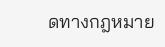ดทางกฎหมาย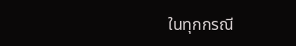ในทุกกรณี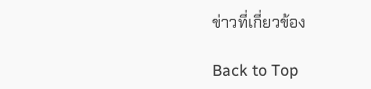ข่าวที่เกี่ยวข้อง

Back to Top